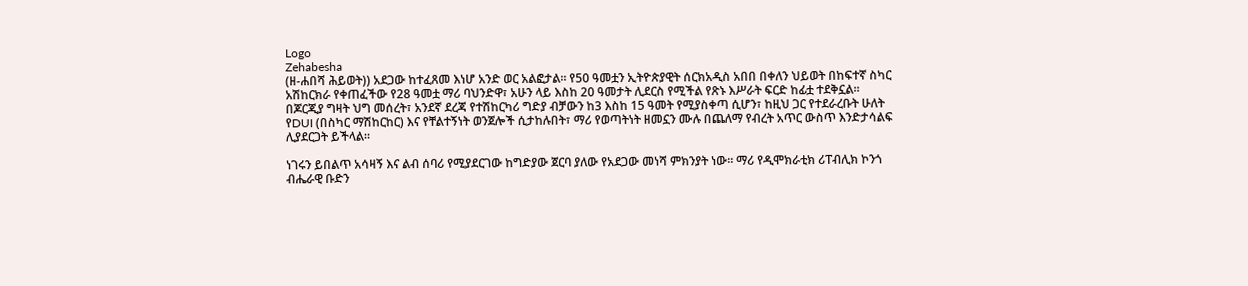Logo
Zehabesha
(ዘ-ሐበሻ ሕይወት)) አደጋው ከተፈጸመ እነሆ አንድ ወር አልፎታል። የ50 ዓመቷን ኢትዮጵያዊት ሰርክአዲስ አበበ በቀለን ህይወት በከፍተኛ ስካር አሽከርክራ የቀጠፈችው የ28 ዓመቷ ማሪ ባህንድዋ፣ አሁን ላይ እስከ 20 ዓመታት ሊደርስ የሚችል የጽኑ እሥራት ፍርድ ከፊቷ ተደቅኗል። በጆርጂያ ግዛት ህግ መሰረት፣ አንደኛ ደረጃ የተሽከርካሪ ግድያ ብቻውን ከ3 እስከ 15 ዓመት የሚያስቀጣ ሲሆን፣ ከዚህ ጋር የተደራረቡት ሁለት የDUI (በስካር ማሽከርከር) እና የቸልተኝነት ወንጀሎች ሲታከሉበት፣ ማሪ የወጣትነት ዘመኗን ሙሉ በጨለማ የብረት አጥር ውስጥ እንድታሳልፍ ሊያደርጋት ይችላል።

ነገሩን ይበልጥ አሳዛኝ እና ልብ ሰባሪ የሚያደርገው ከግድያው ጀርባ ያለው የአደጋው መነሻ ምክንያት ነው። ማሪ የዲሞክራቲክ ሪፐብሊክ ኮንጎ ብሔራዊ ቡድን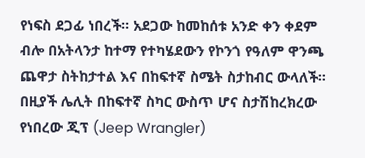የነፍስ ደጋፊ ነበረች። አደጋው ከመከሰቱ አንድ ቀን ቀደም ብሎ በአትላንታ ከተማ የተካሄደውን የኮንጎ የዓለም ዋንጫ ጨዋታ ስትከታተል እና በከፍተኛ ስሜት ስታከብር ውላለች። በዚያች ሌሊት በከፍተኛ ስካር ውስጥ ሆና ስታሽከረክረው የነበረው ጂፕ (Jeep Wrangler)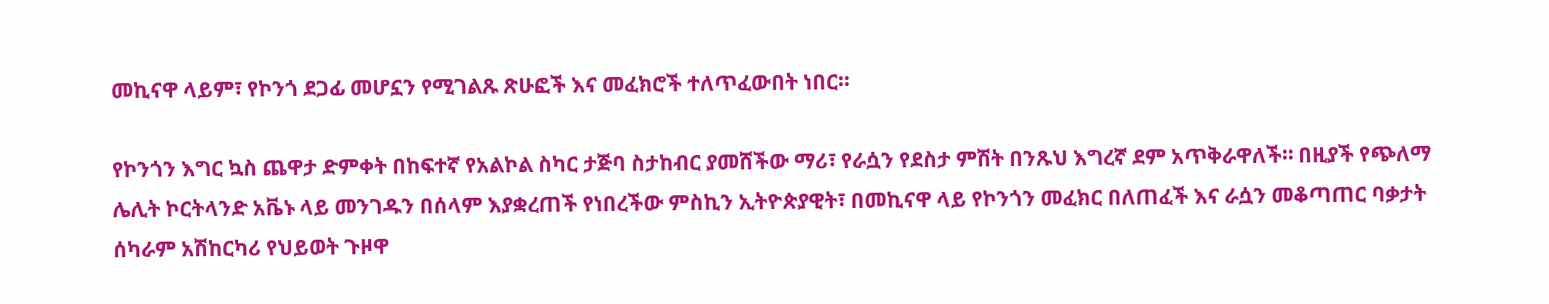መኪናዋ ላይም፣ የኮንጎ ደጋፊ መሆኗን የሚገልጹ ጽሁፎች እና መፈክሮች ተለጥፈውበት ነበር።

የኮንጎን እግር ኳስ ጨዋታ ድምቀት በከፍተኛ የአልኮል ስካር ታጅባ ስታከብር ያመሸችው ማሪ፣ የራሷን የደስታ ምሽት በንጹህ እግረኛ ደም አጥቅራዋለች። በዚያች የጭለማ ሌሊት ኮርትላንድ አቬኑ ላይ መንገዱን በሰላም እያቋረጠች የነበረችው ምስኪን ኢትዮጵያዊት፣ በመኪናዋ ላይ የኮንጎን መፈክር በለጠፈች እና ራሷን መቆጣጠር ባቃታት ሰካራም አሽከርካሪ የህይወት ጉዞዋ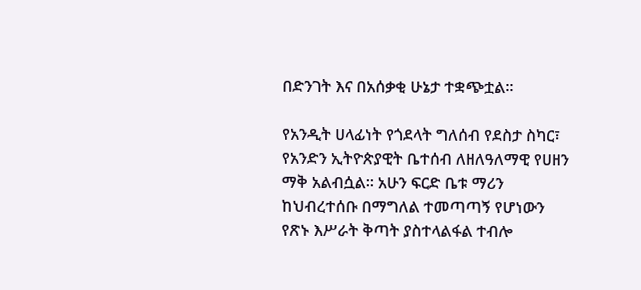በድንገት እና በአሰቃቂ ሁኔታ ተቋጭቷል።

የአንዲት ሀላፊነት የጎደላት ግለሰብ የደስታ ስካር፣ የአንድን ኢትዮጵያዊት ቤተሰብ ለዘለዓለማዊ የሀዘን ማቅ አልብሷል። አሁን ፍርድ ቤቱ ማሪን ከህብረተሰቡ በማግለል ተመጣጣኝ የሆነውን የጽኑ እሥራት ቅጣት ያስተላልፋል ተብሎ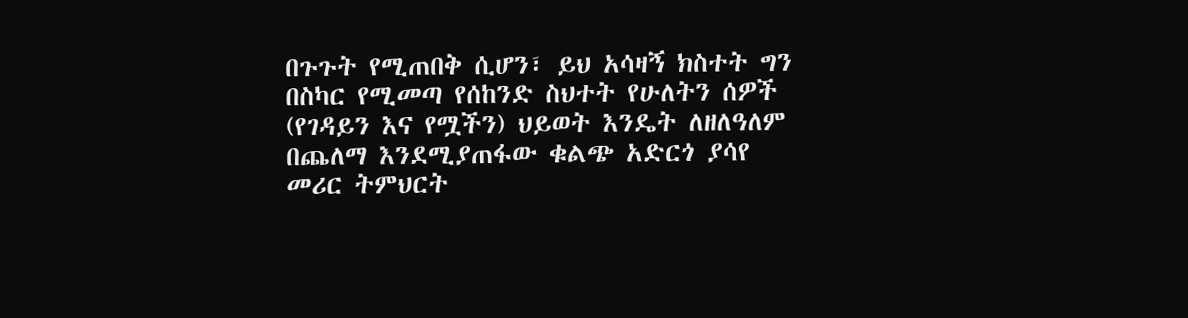በጉጉት የሚጠበቅ ሲሆን፣ ይህ አሳዛኝ ክስተት ግን በስካር የሚመጣ የሰከንድ ስህተት የሁለትን ሰዎች (የገዳይን እና የሟችን) ህይወት እንዴት ለዘለዓለም በጨለማ እንደሚያጠፋው ቁልጭ አድርጎ ያሳየ መሪር ትምህርት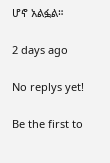ሆኖ አልፏል።

2 days ago

No replys yet!

Be the first to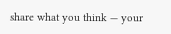share what you think — your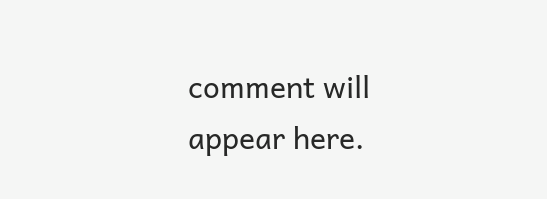comment will appear here.